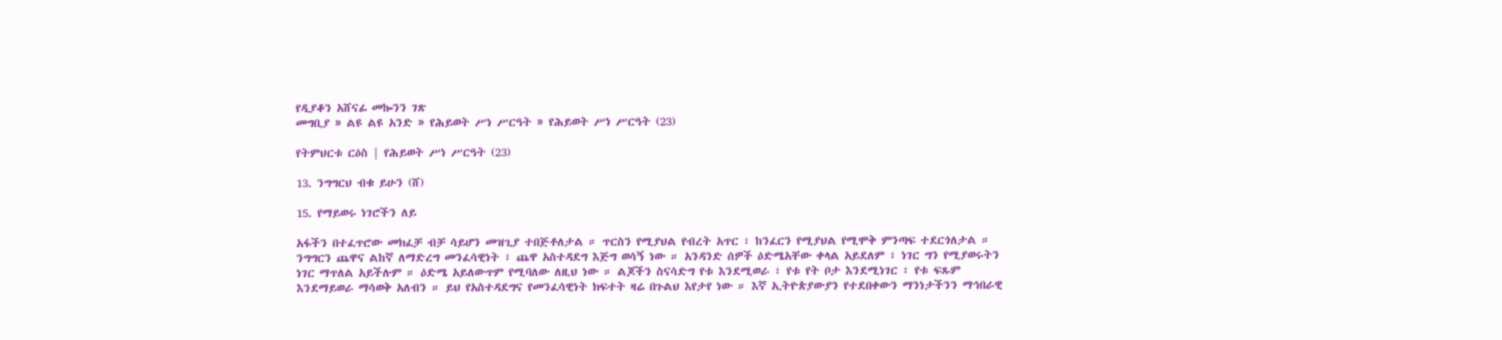የዲያቆን አሸናፊ መኰንን ገጽ
መግቢያ » ልዩ ልዩ አንድ » የሕይወት ሥነ ሥርዓት » የሕይወት ሥነ ሥርዓት (23)

የትምህርቱ ርዕስ | የሕይወት ሥነ ሥርዓት (23)

13. ንግግርህ ብቁ ይሁን (ሸ)

15. የማይወሩ ነገሮችን ለይ

አፋችን በተፈጥሮው መክፈቻ ብቻ ሳይሆን መዝጊያ ተበጅቶለታል ። ጥርስን የሚያህል የብረት አጥር ፣ ከንፈርን የሚያህል የሚሞቅ ምንጣፍ ተደርጎለታል ። ንግግርን ጨዋና ልከኛ ለማድረግ መንፈሳዊነት ፣ ጨዋ አስተዳደግ እጅግ ወሳኝ ነው ። አንዳንድ ሰዎች ዕድሜአቸው ቀላል አይደለም ፣ ነገር ግን የሚያወሩትን ነገር ማጥለል አይችሉም ። ዕድሜ አይለውጥም የሚባለው ለዚህ ነው ። ልጆችን ስናሳድግ የቱ እንደሚወራ ፣ የቱ የት ቦታ እንደሚነገር ፣ የቱ ፍጹም እንደማይወራ ማሳወቅ አለብን ። ይህ የአስተዳደግና የመንፈሳዊነት ክፍተት ዛሬ በጉልህ እየታየ ነው ። እኛ ኢትዮጵያውያን የተደበቀውን ማንነታችንን ማኅበራዊ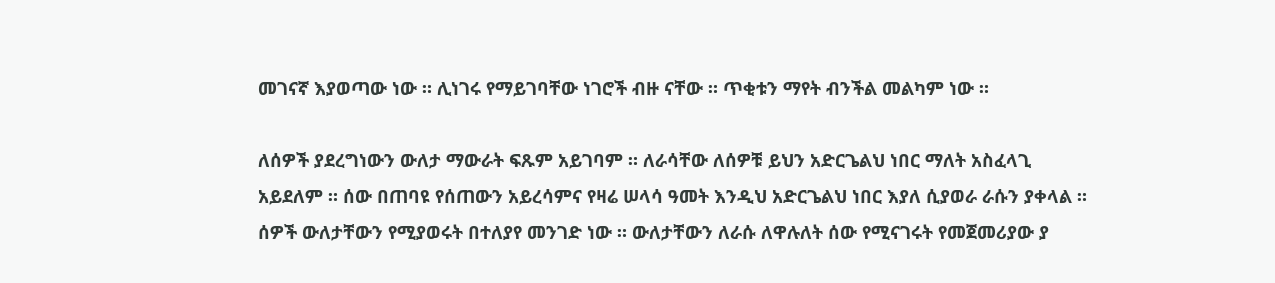መገናኛ እያወጣው ነው ። ሊነገሩ የማይገባቸው ነገሮች ብዙ ናቸው ። ጥቂቱን ማየት ብንችል መልካም ነው ።

ለሰዎች ያደረግነውን ውለታ ማውራት ፍጹም አይገባም ። ለራሳቸው ለሰዎቹ ይህን አድርጌልህ ነበር ማለት አስፈላጊ አይደለም ። ሰው በጠባዩ የሰጠውን አይረሳምና የዛሬ ሠላሳ ዓመት እንዲህ አድርጌልህ ነበር እያለ ሲያወራ ራሱን ያቀላል ። ሰዎች ውለታቸውን የሚያወሩት በተለያየ መንገድ ነው ። ውለታቸውን ለራሱ ለዋሉለት ሰው የሚናገሩት የመጀመሪያው ያ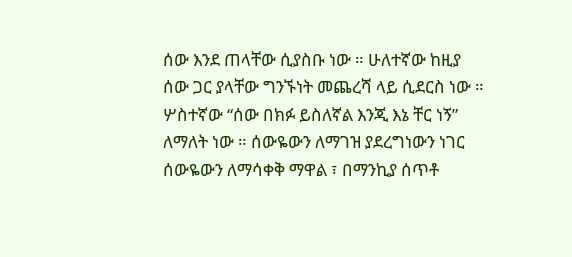ሰው እንደ ጠላቸው ሲያስቡ ነው ። ሁለተኛው ከዚያ ሰው ጋር ያላቸው ግንኙነት መጨረሻ ላይ ሲደርስ ነው ። ሦስተኛው “ሰው በክፉ ይስለኛል እንጂ እኔ ቸር ነኝ” ለማለት ነው ። ሰውዬውን ለማገዝ ያደረግነውን ነገር ሰውዬውን ለማሳቀቅ ማዋል ፣ በማንኪያ ሰጥቶ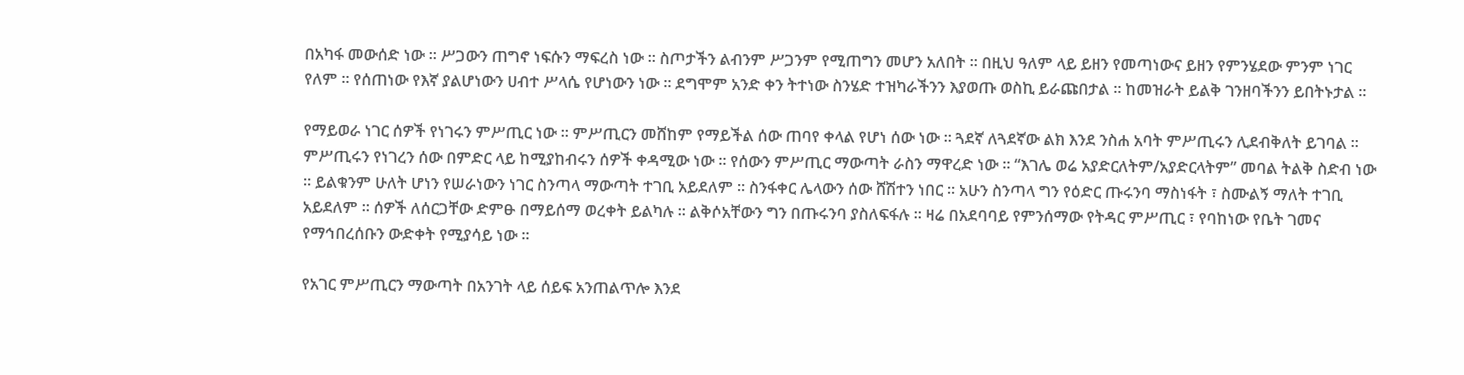በአካፋ መውሰድ ነው ። ሥጋውን ጠግኖ ነፍሱን ማፍረስ ነው ። ስጦታችን ልብንም ሥጋንም የሚጠግን መሆን አለበት ። በዚህ ዓለም ላይ ይዘን የመጣነውና ይዘን የምንሄደው ምንም ነገር የለም ። የሰጠነው የእኛ ያልሆነውን ሀብተ ሥላሴ የሆነውን ነው ። ደግሞም አንድ ቀን ትተነው ስንሄድ ተዝካራችንን እያወጡ ወስኪ ይራጩበታል ። ከመዝራት ይልቅ ገንዘባችንን ይበትኑታል ።

የማይወራ ነገር ሰዎች የነገሩን ምሥጢር ነው ። ምሥጢርን መሸከም የማይችል ሰው ጠባየ ቀላል የሆነ ሰው ነው ። ጓደኛ ለጓደኛው ልክ እንደ ንስሐ አባት ምሥጢሩን ሊደብቅለት ይገባል ። ምሥጢሩን የነገረን ሰው በምድር ላይ ከሚያከብሩን ሰዎች ቀዳሚው ነው ። የሰውን ምሥጢር ማውጣት ራስን ማዋረድ ነው ። “እገሌ ወሬ አያድርለትም/አያድርላትም” መባል ትልቅ ስድብ ነው ። ይልቁንም ሁለት ሆነን የሠራነውን ነገር ስንጣላ ማውጣት ተገቢ አይደለም ። ስንፋቀር ሌላውን ሰው ሸሽተን ነበር ። አሁን ስንጣላ ግን የዕድር ጡሩንባ ማስነፋት ፣ ስሙልኝ ማለት ተገቢ አይደለም ። ሰዎች ለሰርጋቸው ድምፁ በማይሰማ ወረቀት ይልካሉ ። ልቅሶአቸውን ግን በጡሩንባ ያስለፍፋሉ ። ዛሬ በአደባባይ የምንሰማው የትዳር ምሥጢር ፣ የባከነው የቤት ገመና የማኅበረሰቡን ውድቀት የሚያሳይ ነው ።

የአገር ምሥጢርን ማውጣት በአንገት ላይ ሰይፍ አንጠልጥሎ እንደ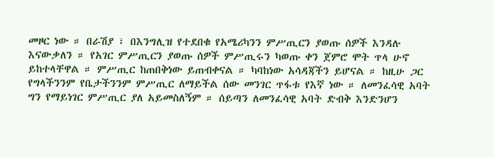መዞር ነው ። በራሽያ ፣ በእንግሊዝ የተደበቁ የአሜሪካንን ምሥጢርን ያወጡ ሰዎች እንዳሉ እናውቃለን ። የአገር ምሥጢርን ያወጡ ሰዎች ምሥጢሩን ካወጡ ቀን ጀምሮ ሞት ጥላ ሁኖ ይከተላቸዋል ። ምሥጢር ከጠበቅነው ይጠብቀናል ። ካባከነው አሳዳጃችን ይሆናል ። ከዚሁ ጋር የግላችንንም የቤታችንንም ምሥጢር ለማይችል ሰው መንገር ጥፋቱ የእኛ ነው ። ለመንፈሳዊ አባት ግን የማይነገር ምሥጢር ያለ አይመስለኝም ። ሰይጣን ለመንፈሳዊ አባት ድብቅ እንድንሆን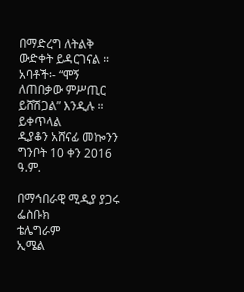በማድረግ ለትልቅ ውድቀት ይዳርገናል ። አባቶች፡- “ሞኝ ለጠበቃው ምሥጢር ይሸሽጋል” እንዲሉ ።
ይቀጥላል
ዲያቆን አሸናፊ መኰንን
ግንቦት 10 ቀን 2016 ዓ.ም.

በማኅበራዊ ሚዲያ ያጋሩ
ፌስቡክ
ቴሌግራም
ኢሜል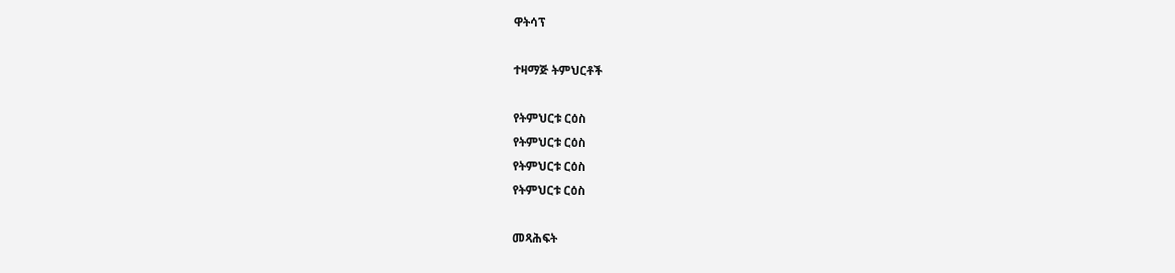ዋትሳፕ

ተዛማጅ ትምህርቶች

የትምህርቱ ርዕስ
የትምህርቱ ርዕስ
የትምህርቱ ርዕስ
የትምህርቱ ርዕስ

መጻሕፍት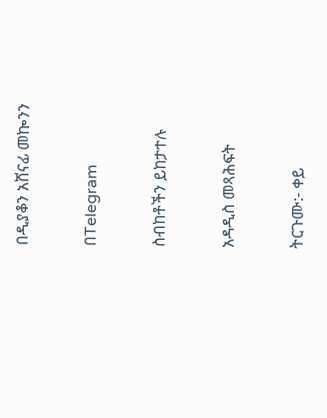በዲያቆን አሸናፊ መኰንን

በTelegram

ስብከቶችን ይከታተሉ

አዳዲስ መጻሕፍት

ትርጉሙ:- ቀይ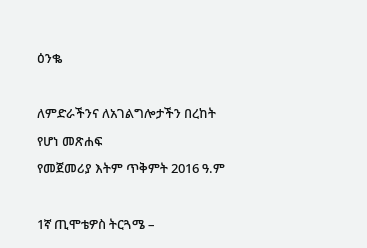ዕንቈ

ለምድራችንና ለአገልግሎታችን በረከት የሆነ መጽሐፍ
የመጀመሪያ እትም ጥቅምት 2016 ዓ.ም

1ኛ ጢሞቴዎስ ትርጓሜ –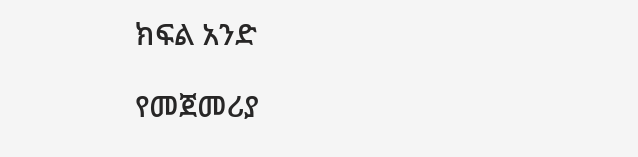ክፍል አንድ

የመጀመሪያ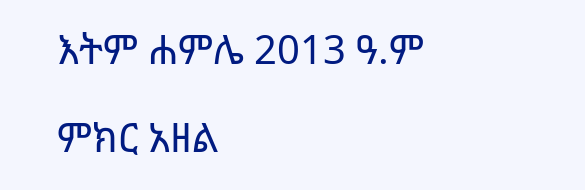እትም ሐምሌ 2013 ዓ.ም

ምክር አዘል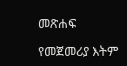መጽሐፍ

የመጀመሪያ እትም